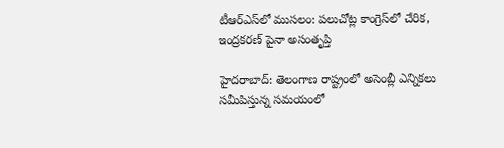టీఆర్ఎస్‌లో ముసలం: పలుచోట్ల కాంగ్రెస్‌లో చేరిక, ఇంద్రకరణ్ పైనా అసంతృప్తి

హైదరాబాద్: తెలంగాణ రాష్ట్రంలో అసెంబ్లీ ఎన్నికలు సమీపిస్తున్న సమయంలో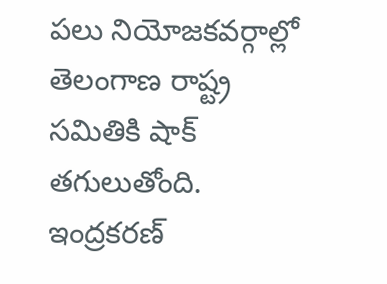పలు నియోజకవర్గాల్లో తెలంగాణ రాష్ట్ర సమితికి షాక్ తగులుతోంది. ఇంద్రకరణ్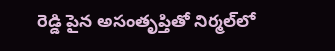రెడ్డి పైన అసంతృప్తితో నిర్మల్‌లో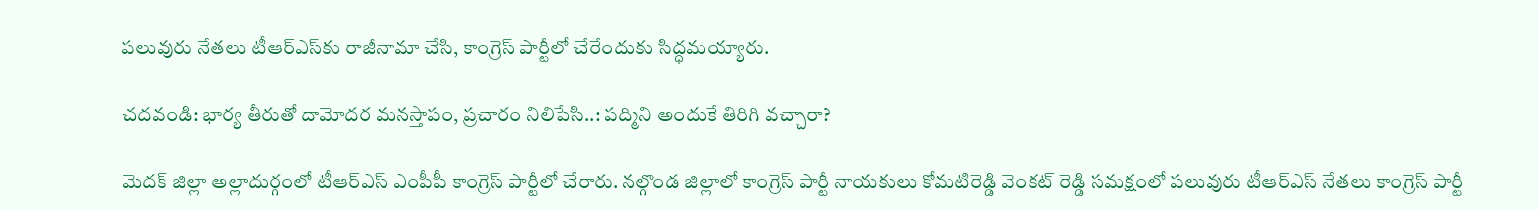పలువురు నేతలు టీఆర్ఎస్‌కు రాజీనామా చేసి, కాంగ్రెస్ పార్టీలో చేరేందుకు సిద్ధమయ్యారు.

చదవండి: భార్య తీరుతో దామోదర మనస్తాపం, ప్రచారం నిలిపేసి..: పద్మిని అందుకే తిరిగి వచ్చారా?

మెదక్ జిల్లా అల్లాదుర్గంలో టీఆర్ఎస్ ఎంపీపీ కాంగ్రెస్ పార్టీలో చేరారు. నల్గొండ జిల్లాలో కాంగ్రెస్ పార్టీ నాయకులు కోమటిరెడ్డి వెంకట్ రెడ్డి సమక్షంలో పలువురు టీఆర్ఎస్ నేతలు కాంగ్రెస్ పార్టీ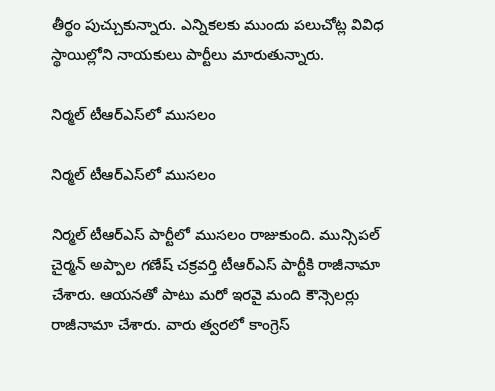తీర్థం పుచ్చుకున్నారు. ఎన్నికలకు ముందు పలుచోట్ల వివిధ స్థాయిల్లోని నాయకులు పార్టీలు మారుతున్నారు.

నిర్మల్ టీఆర్ఎస్‌లో ముసలం

నిర్మల్ టీఆర్ఎస్‌లో ముసలం

నిర్మల్ టీఆర్ఎస్ పార్టీలో ముసలం రాజుకుంది. మున్సిపల్ చైర్మన్ అప్పాల గణేష్ చక్రవర్తి టీఆర్ఎస్ పార్టీకి రాజీనామా చేశారు. ఆయనతో పాటు మరో ఇరవై మంది కౌన్సెలర్లు రాజీనామా చేశారు. వారు త్వరలో కాంగ్రెస్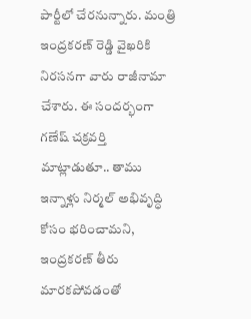పార్టీలో చేరనున్నారు. మంత్రి ఇంద్రకరణ్ రెడ్డి వైఖరికి నిరసనగా వారు రాజీనామా చేశారు. ఈ సందర్భంగా గణేష్ చక్రవర్తి మాట్లాడుతూ.. తాము ఇన్నాళ్లు నిర్మల్ అభివృద్ధి కోసం భరించామని, ఇంద్రకరణ్ తీరు మారకపోవడంతో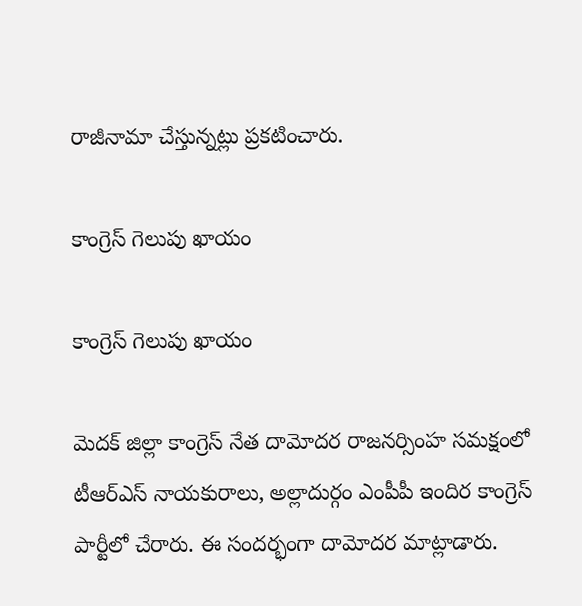రాజీనామా చేస్తున్నట్లు ప్రకటించారు.

కాంగ్రెస్ గెలుపు ఖాయం

కాంగ్రెస్ గెలుపు ఖాయం

మెదక్ జిల్లా కాంగ్రెస్ నేత దామోదర రాజనర్సింహ సమక్షంలో టీఆర్ఎస్ నాయకురాలు, అల్లాదుర్గం ఎంపీపీ ఇందిర కాంగ్రెస్ పార్టీలో చేరారు. ఈ సందర్భంగా దామోదర మాట్లాడారు.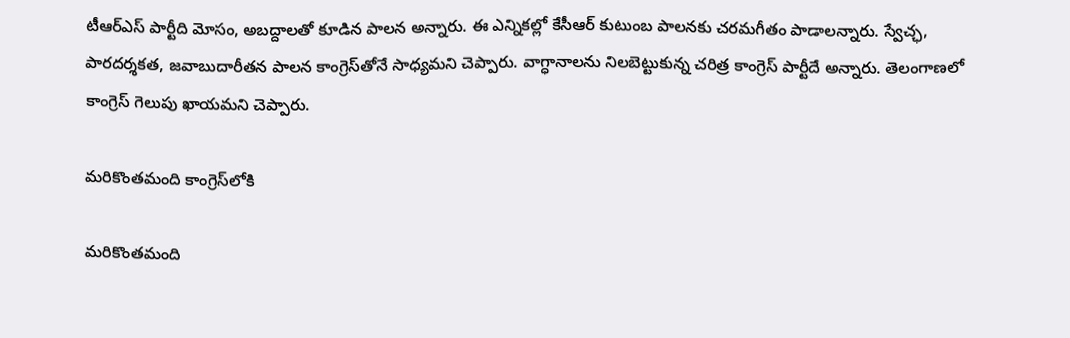టీఆర్ఎస్ పార్టీది మోసం, అబద్దాలతో కూడిన పాలన అన్నారు. ఈ ఎన్నికల్లో కేసీఆర్ కుటుంబ పాలనకు చరమగీతం పాడాలన్నారు. స్వేచ్ఛ, పారదర్శకత, జవాబుదారీతన పాలన కాంగ్రెస్‌తోనే సాధ్యమని చెప్పారు. వాగ్ధానాలను నిలబెట్టుకున్న చరిత్ర కాంగ్రెస్ పార్టీదే అన్నారు. తెలంగాణలో కాంగ్రెస్ గెలుపు ఖాయమని చెప్పారు.

మరికొంతమంది కాంగ్రెస్‌లోకి

మరికొంతమంది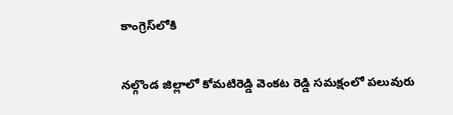కాంగ్రెస్‌లోకి

నల్గొండ జిల్లాలో కోమటిరెడ్డి వెంకట రెడ్డి సమక్షంలో పలువురు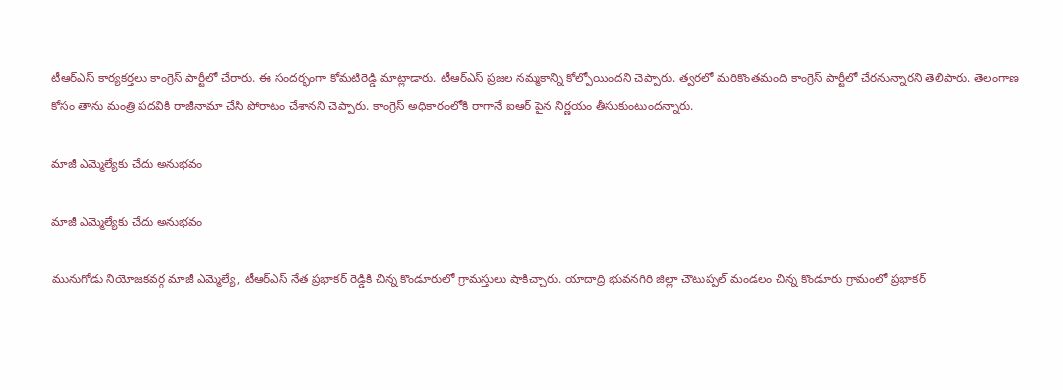టీఆర్ఎస్ కార్యకర్తలు కాంగ్రెస్ పార్టీలో చేరారు. ఈ సందర్భంగా కోమటిరెడ్డి మాట్లాడారు. టీఆర్ఎస్ ప్రజల నమ్మకాన్ని కోల్పోయిందని చెప్పారు. త్వరలో మరికొంతమంది కాంగ్రెస్ పార్టీలో చేరనున్నారని తెలిపారు. తెలంగాణ కోసం తాను మంత్రి పదవికి రాజీనామా చేసి పోరాటం చేశానని చెప్పారు. కాంగ్రెస్ అధికారంలోకి రాగానే ఐఆర్ పైన నిర్ణయం తీసుకుంటుందన్నారు.

మాజీ ఎమ్మెల్యేకు చేదు అనుభవం

మాజీ ఎమ్మెల్యేకు చేదు అనుభవం

మునుగోడు నియోజకవర్గ మాజీ ఎమ్మెల్యే, టీఆర్ఎస్ నేత ప్రభాకర్ రెడ్డికి చిన్న కొండూరులో గ్రామస్తులు షాకిచ్చారు. యాదాద్రి భువనగిరి జిల్లా చౌటుప్పల్‌ మండలం చిన్న కొండూరు గ్రామంలో ప్రభాకర్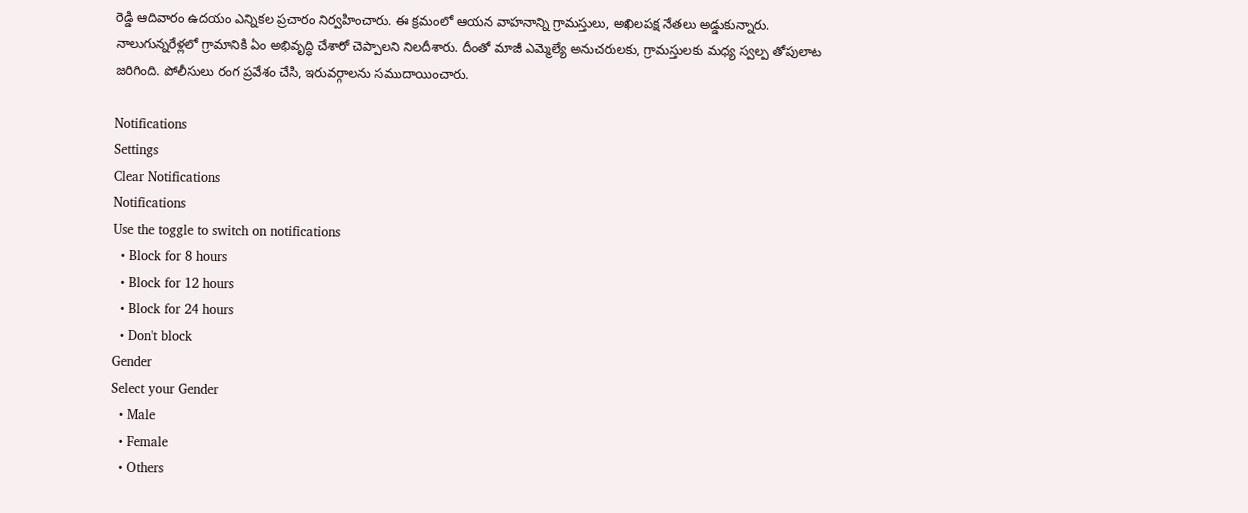రెడ్డి ఆదివారం ఉదయం ఎన్నికల ప్రచారం నిర్వహించారు. ఈ క్రమంలో ఆయన వాహనాన్ని గ్రామస్తులు, అఖిలపక్ష నేతలు అడ్డుకున్నారు. నాలుగున్నరేళ్లలో గ్రామానికి ఏం అభివృద్ధి చేశారో చెప్పాలని నిలదీశారు. దీంతో మాజీ ఎమ్మెల్యే అనుచరులకు, గ్రామస్తులకు మధ్య స్వల్ప తోపులాట జరిగింది. పోలీసులు రంగ ప్రవేశం చేసి, ఇరువర్గాలను సముదాయించారు.

Notifications
Settings
Clear Notifications
Notifications
Use the toggle to switch on notifications
  • Block for 8 hours
  • Block for 12 hours
  • Block for 24 hours
  • Don't block
Gender
Select your Gender
  • Male
  • Female
  • Others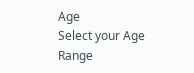Age
Select your Age Range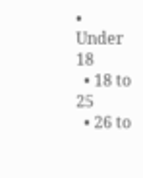• Under 18
  • 18 to 25
  • 26 to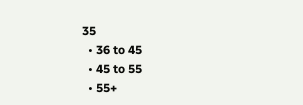35
  • 36 to 45
  • 45 to 55
  • 55+